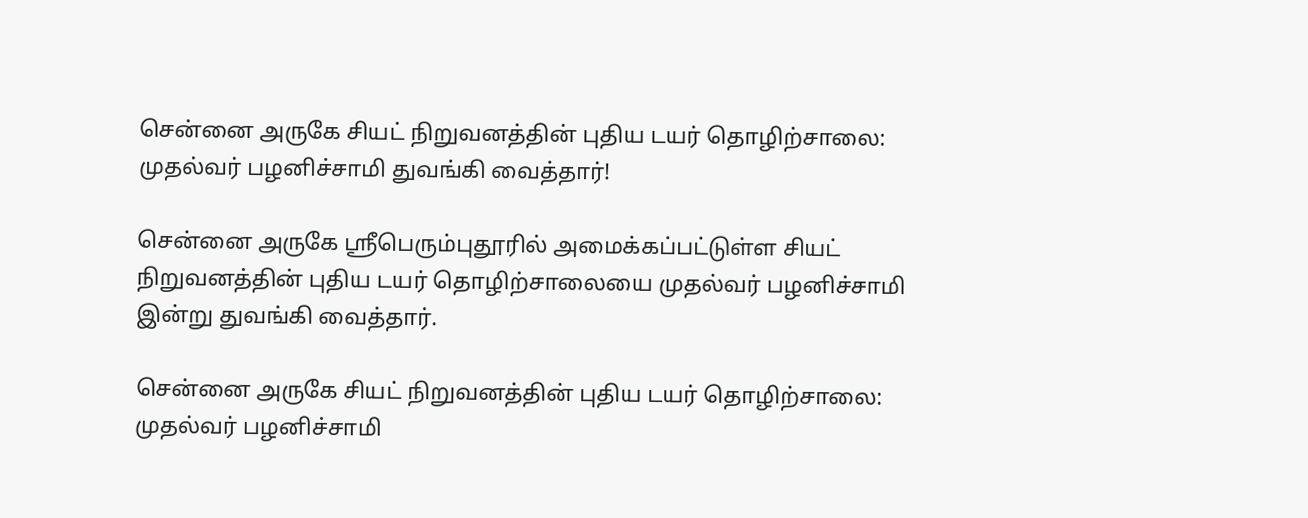சென்னை அருகே சியட் நிறுவனத்தின் புதிய டயர் தொழிற்சாலை: முதல்வர் பழனிச்சாமி துவங்கி வைத்தார்!

சென்னை அருகே ஸ்ரீபெரும்புதூரில் அமைக்கப்பட்டுள்ள சியட் நிறுவனத்தின் புதிய டயர் தொழிற்சாலையை முதல்வர் பழனிச்சாமி இன்று துவங்கி வைத்தார்.

சென்னை அருகே சியட் நிறுவனத்தின் புதிய டயர் தொழிற்சாலை: முதல்வர் பழனிச்சாமி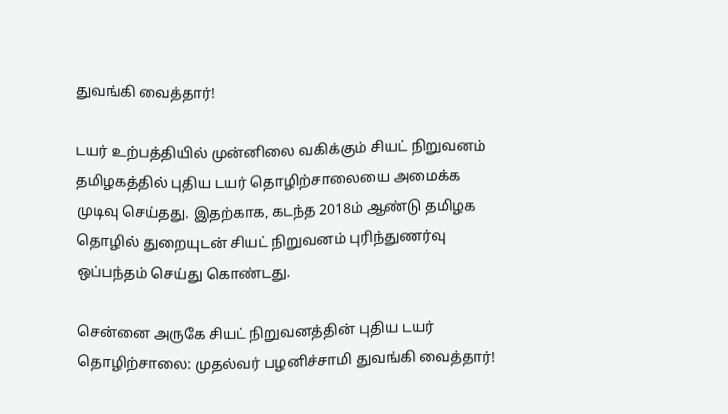துவங்கி வைத்தார்!

டயர் உற்பத்தியில் முன்னிலை வகிக்கும் சியட் நிறுவனம் தமிழகத்தில் புதிய டயர் தொழிற்சாலையை அமைக்க முடிவு செய்தது. இதற்காக, கடந்த 2018ம் ஆண்டு தமிழக தொழில் துறையுடன் சியட் நிறுவனம் புரிந்துணர்வு ஒப்பந்தம் செய்து கொண்டது.

சென்னை அருகே சியட் நிறுவனத்தின் புதிய டயர் தொழிற்சாலை: முதல்வர் பழனிச்சாமி துவங்கி வைத்தார்!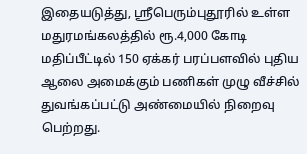இதையடுத்து, ஸ்ரீபெரும்புதூரில் உள்ள மதுரமங்கலத்தில் ரூ.4,000 கோடி மதிப்பீட்டில் 150 ஏக்கர் பரப்பளவில் புதிய ஆலை அமைக்கும் பணிகள் முழு வீச்சில் துவங்கப்பட்டு அண்மையில் நிறைவு பெற்றது.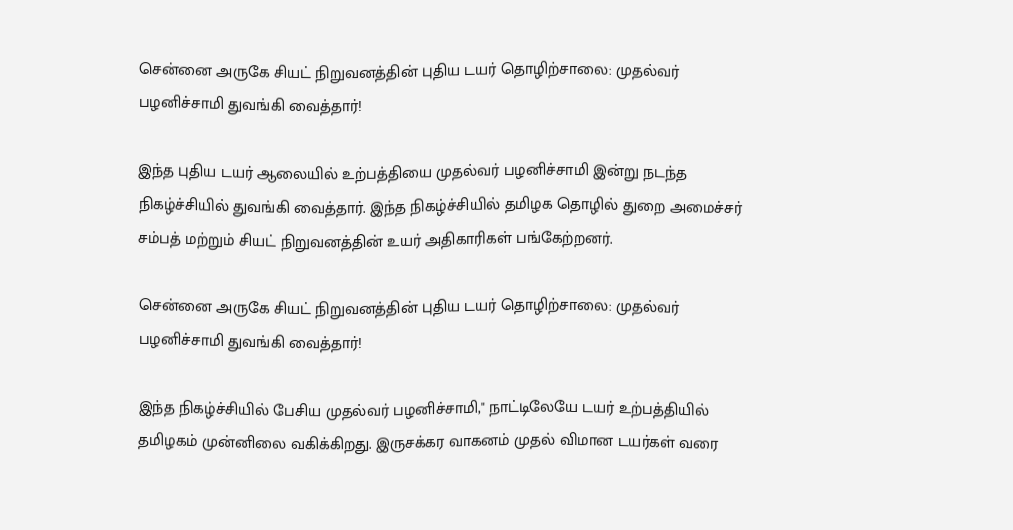சென்னை அருகே சியட் நிறுவனத்தின் புதிய டயர் தொழிற்சாலை: முதல்வர் பழனிச்சாமி துவங்கி வைத்தார்!

இந்த புதிய டயர் ஆலையில் உற்பத்தியை முதல்வர் பழனிச்சாமி இன்று நடந்த நிகழ்ச்சியில் துவங்கி வைத்தார். இந்த நிகழ்ச்சியில் தமிழக தொழில் துறை அமைச்சர் சம்பத் மற்றும் சியட் நிறுவனத்தின் உயர் அதிகாரிகள் பங்கேற்றனர்.

சென்னை அருகே சியட் நிறுவனத்தின் புதிய டயர் தொழிற்சாலை: முதல்வர் பழனிச்சாமி துவங்கி வைத்தார்!

இந்த நிகழ்ச்சியில் பேசிய முதல்வர் பழனிச்சாமி," நாட்டிலேயே டயர் உற்பத்தியில் தமிழகம் முன்னிலை வகிக்கிறது. இருசக்கர வாகனம் முதல் விமான டயர்கள் வரை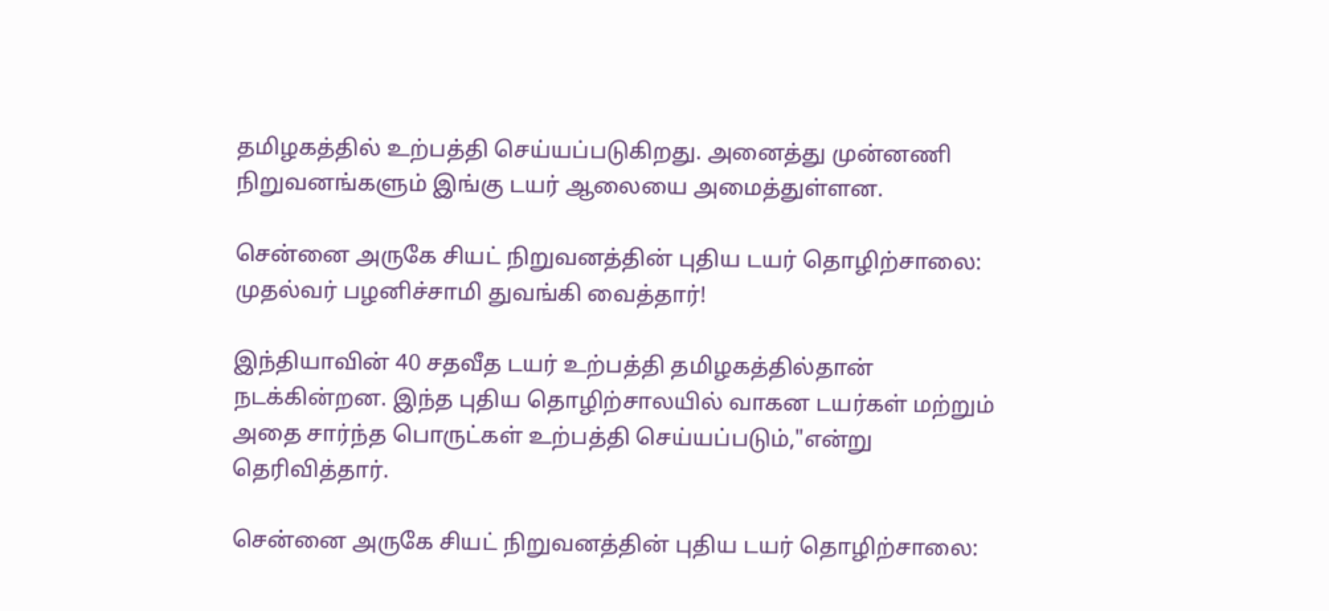தமிழகத்தில் உற்பத்தி செய்யப்படுகிறது. அனைத்து முன்னணி நிறுவனங்களும் இங்கு டயர் ஆலையை அமைத்துள்ளன.

சென்னை அருகே சியட் நிறுவனத்தின் புதிய டயர் தொழிற்சாலை: முதல்வர் பழனிச்சாமி துவங்கி வைத்தார்!

இந்தியாவின் 40 சதவீத டயர் உற்பத்தி தமிழகத்தில்தான் நடக்கின்றன. இந்த புதிய தொழிற்சாலயில் வாகன டயர்கள் மற்றும் அதை சார்ந்த பொருட்கள் உற்பத்தி செய்யப்படும்,"என்று தெரிவித்தார்.

சென்னை அருகே சியட் நிறுவனத்தின் புதிய டயர் தொழிற்சாலை: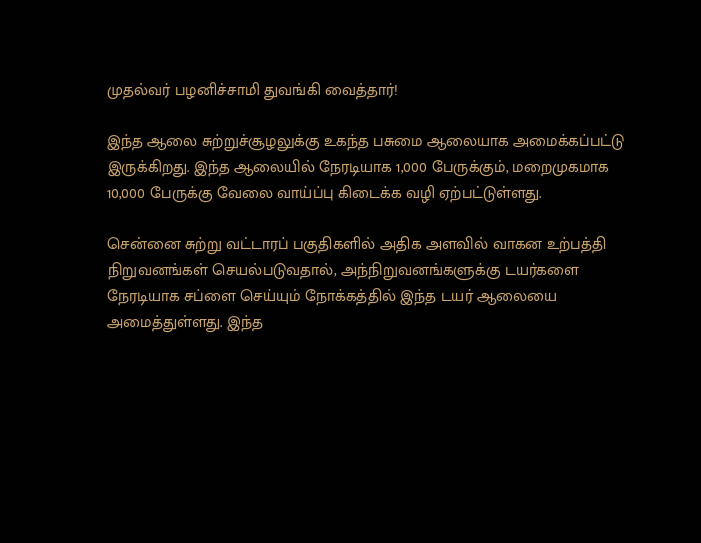முதல்வர் பழனிச்சாமி துவங்கி வைத்தார்!

இந்த ஆலை சுற்றுச்சூழலுக்கு உகந்த பசுமை ஆலையாக அமைக்கப்பட்டு இருக்கிறது. இந்த ஆலையில் நேரடியாக 1,000 பேருக்கும், மறைமுகமாக 10,000 பேருக்கு வேலை வாய்ப்பு கிடைக்க வழி ஏற்பட்டுள்ளது.

சென்னை சுற்று வட்டாரப் பகுதிகளில் அதிக அளவில் வாகன உற்பத்தி நிறுவனங்கள் செயல்படுவதால், அந்நிறுவனங்களுக்கு டயர்களை நேரடியாக சப்ளை செய்யும் நோக்கத்தில் இந்த டயர் ஆலையை அமைத்துள்ளது. இந்த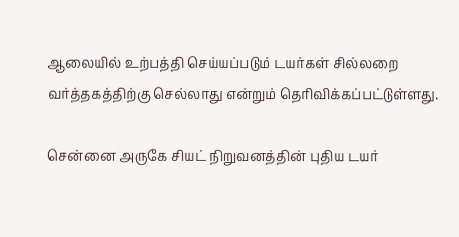ஆலையில் உற்பத்தி செய்யப்படும் டயர்கள் சில்லறை வர்த்தகத்திற்கு செல்லாது என்றும் தெரிவிக்கப்பட்டுள்ளது.

சென்னை அருகே சியட் நிறுவனத்தின் புதிய டயர்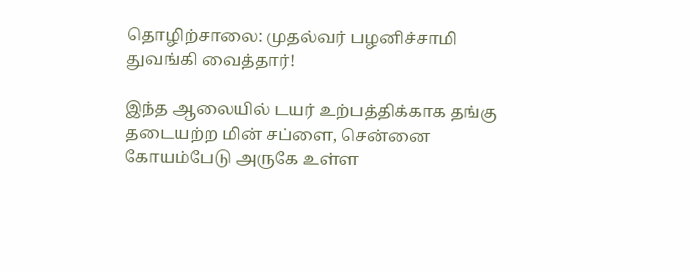தொழிற்சாலை: முதல்வர் பழனிச்சாமி துவங்கி வைத்தார்!

இந்த ஆலையில் டயர் உற்பத்திக்காக தங்கு தடையற்ற மின் சப்ளை, சென்னை கோயம்பேடு அருகே உள்ள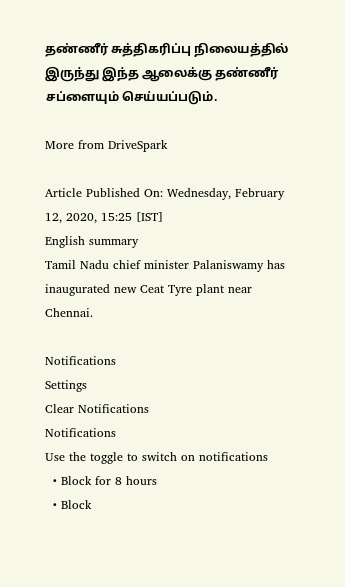தண்ணீர் சுத்திகரிப்பு நிலையத்தில் இருந்து இந்த ஆலைக்கு தண்ணீர் சப்ளையும் செய்யப்படும்.

More from DriveSpark

Article Published On: Wednesday, February 12, 2020, 15:25 [IST]
English summary
Tamil Nadu chief minister Palaniswamy has inaugurated new Ceat Tyre plant near Chennai.

Notifications
Settings
Clear Notifications
Notifications
Use the toggle to switch on notifications
  • Block for 8 hours
  • Block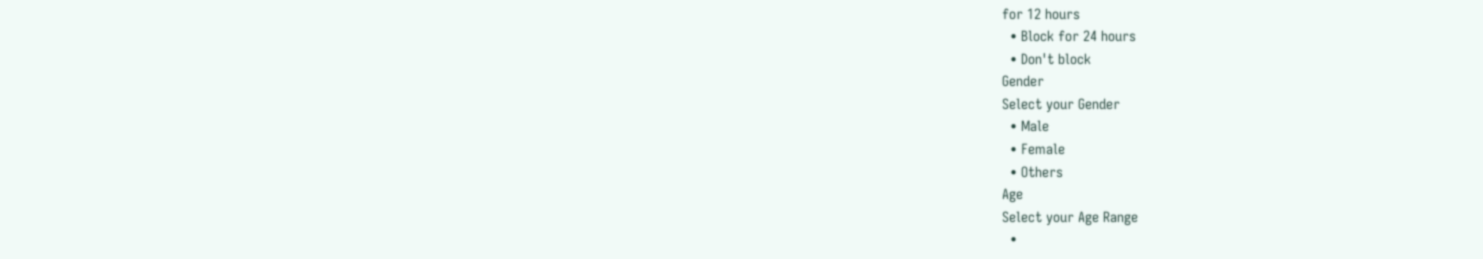for 12 hours
  • Block for 24 hours
  • Don't block
Gender
Select your Gender
  • Male
  • Female
  • Others
Age
Select your Age Range
  •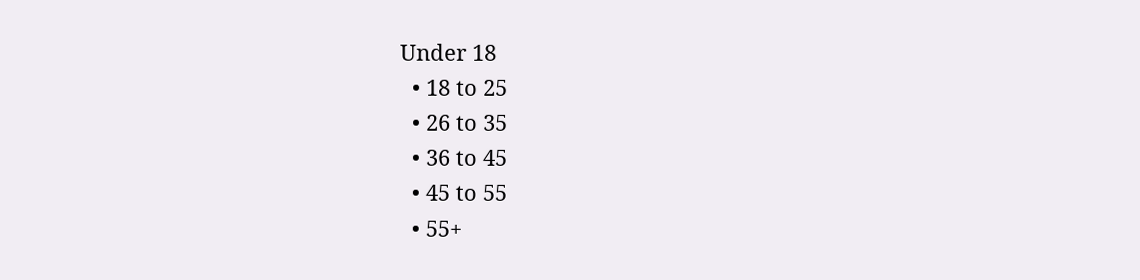Under 18
  • 18 to 25
  • 26 to 35
  • 36 to 45
  • 45 to 55
  • 55+